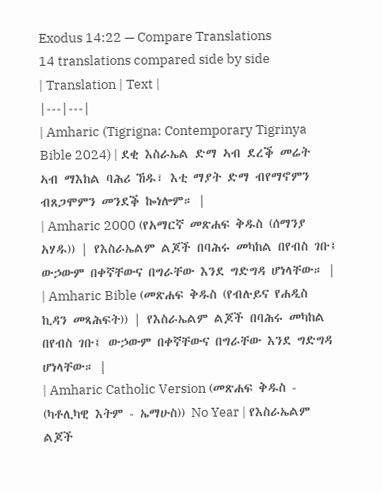Exodus 14:22 — Compare Translations
14 translations compared side by side
| Translation | Text |
|---|---|
| Amharic (Tigrigna: Contemporary Tigrinya Bible 2024) | ደቂ እስራኤል ድማ ኣብ ደረቕ መሬት ኣብ ማእከል ባሕሪ ኸዱ፣ እቲ ማያት ድማ ብየማኖምን ብጸጋሞምን መንደቕ ኰነሎም። |
| Amharic 2000 (የአማርኛ መጽሐፍ ቅዱስ (ሰማንያ አሃዱ)) | የእስራኤልም ልጆች በባሕሩ መካከል በየብስ ገቡ፤ ውኃውም በቀኛቸውና በግራቸው እንደ ግድግዳ ሆነላቸው። |
| Amharic Bible (መጽሐፍ ቅዱስ (የብሉይና የሐዲስ ኪዳን መጻሕፍት)) | የእስራኤልም ልጆች በባሕሩ መካከል በየብስ ገቡ፤ ውኃውም በቀኛቸውና በግራቸው እንደ ግድግዳ ሆነላቸው። |
| Amharic Catholic Version (መጽሐፍ ቅዱስ - (ካቶሊካዊ እትም - ኤማሁስ)) No Year | የእስራኤልም ልጆች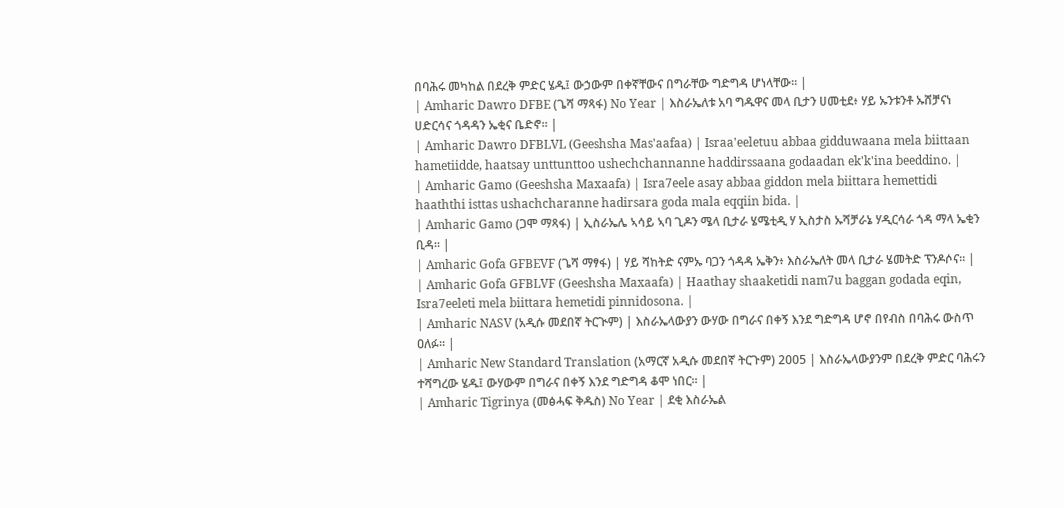በባሕሩ መካከል በደረቅ ምድር ሄዱ፤ ውኃውም በቀኛቸውና በግራቸው ግድግዳ ሆነላቸው። |
| Amharic Dawro DFBE (ጌሻ ማጻፋ) No Year | እስራኤለቱ አባ ግዱዋና መላ ቢታን ሀመቲደ፥ ሃይ ኡንቱንቶ ኡሸቻናነ ሀድርሳና ጎዳዳን ኤቂና ቤድኖ። |
| Amharic Dawro DFBLVL (Geeshsha Mas'aafaa) | Israa'eeletuu abbaa gidduwaana mela biittaan hametiidde, haatsay unttunttoo ushechchannanne haddirssaana godaadan ek'k'ina beeddino. |
| Amharic Gamo (Geeshsha Maxaafa) | Isra7eele asay abbaa giddon mela biittara hemettidi haaththi isttas ushachcharanne hadirsara goda mala eqqiin bida. |
| Amharic Gamo (ጋሞ ማጻፋ) | ኢስራኤሌ ኣሳይ ኣባ ጊዶን ሜላ ቢታራ ሄሜቲዲ ሃ ኢስታስ ኡሻቻራኔ ሃዲርሳራ ጎዳ ማላ ኤቂን ቢዳ። |
| Amharic Gofa GFBEVF (ጌሻ ማፃፋ) | ሃይ ሻከትድ ናምኡ ባጋን ጎዳዳ ኤቅን፥ እስራኤለት መላ ቢታራ ሄመትድ ፕንዶሶና። |
| Amharic Gofa GFBLVF (Geeshsha Maxaafa) | Haathay shaaketidi nam7u baggan godada eqin, Isra7eeleti mela biittara hemetidi pinnidosona. |
| Amharic NASV (አዲሱ መደበኛ ትርጒም) | እስራኤላውያን ውሃው በግራና በቀኝ እንደ ግድግዳ ሆኖ በየብስ በባሕሩ ውስጥ ዐለፉ። |
| Amharic New Standard Translation (አማርኛ አዲሱ መደበኛ ትርጉም) 2005 | እስራኤላውያንም በደረቅ ምድር ባሕሩን ተሻግረው ሄዱ፤ ውሃውም በግራና በቀኝ እንደ ግድግዳ ቆሞ ነበር። |
| Amharic Tigrinya (መፅሓፍ ቅዱስ) No Year | ደቂ እስራኤል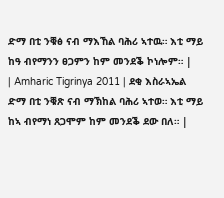ድማ በቲ ንቑፅ ናብ ማእኸል ባሕሪ ኣተዉ። እቲ ማይ ከዓ ብየማንን ፀጋምን ከም መንደቕ ኮነሎም። |
| Amharic Tigrinya 2011 | ደቂ እስራኣኤል ድማ በቲ ንቑጽ ናብ ማኽከል ባሕሪ ኣተወ። እቲ ማይ ከኣ ብየማነ ጸጋሞም ከም መንደቕ ደው በለ። |